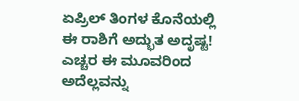ಏಪ್ರಿಲ್ ತಿಂಗಳ ಕೊನೆಯಲ್ಲಿ ಈ ರಾಶಿಗೆ ಅದ್ಭುತ ಅದೃಷ್ಟ! ಎಚ್ಚರ ಈ ಮೂವರಿಂದ ಅದೆಲ್ಲವನ್ನು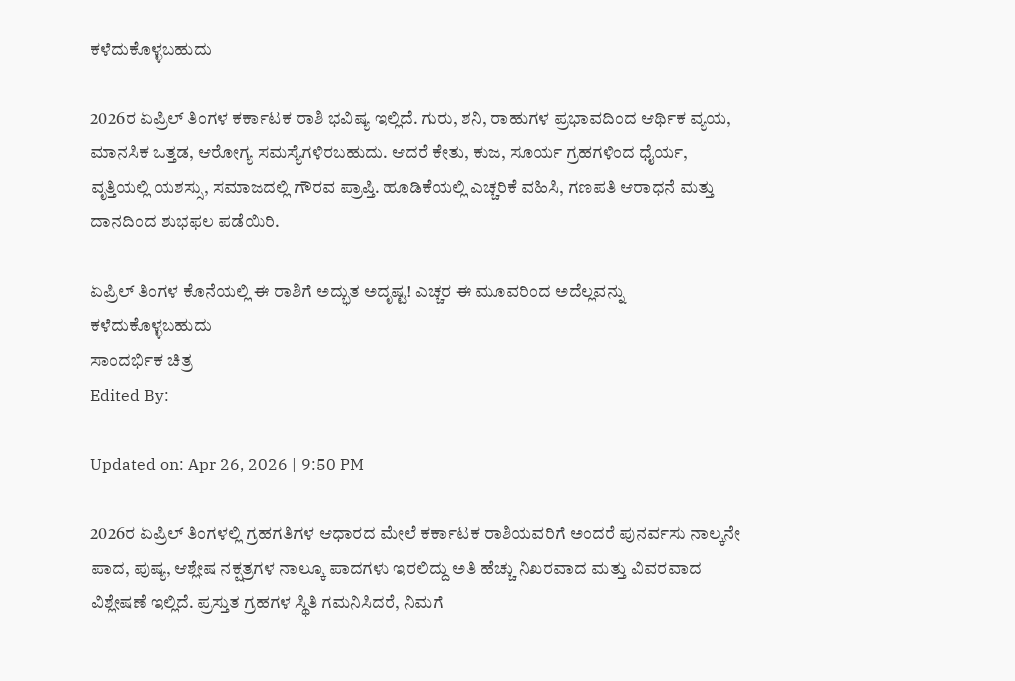ಕಳೆದುಕೊಳ್ಳಬಹುದು

2026ರ ಏಪ್ರಿಲ್ ತಿಂಗಳ ಕರ್ಕಾಟಕ ರಾಶಿ ಭವಿಷ್ಯ ಇಲ್ಲಿದೆ. ಗುರು, ಶನಿ, ರಾಹುಗಳ ಪ್ರಭಾವದಿಂದ ಆರ್ಥಿಕ ವ್ಯಯ, ಮಾನಸಿಕ ಒತ್ತಡ, ಆರೋಗ್ಯ ಸಮಸ್ಯೆಗಳಿರಬಹುದು. ಆದರೆ ಕೇತು, ಕುಜ, ಸೂರ್ಯ ಗ್ರಹಗಳಿಂದ ಧೈರ್ಯ, ವೃತ್ತಿಯಲ್ಲಿ ಯಶಸ್ಸು, ಸಮಾಜದಲ್ಲಿ ಗೌರವ ಪ್ರಾಪ್ತಿ. ಹೂಡಿಕೆಯಲ್ಲಿ ಎಚ್ಚರಿಕೆ ವಹಿಸಿ, ಗಣಪತಿ ಆರಾಧನೆ ಮತ್ತು ದಾನದಿಂದ ಶುಭಫಲ ಪಡೆಯಿರಿ.

ಏಪ್ರಿಲ್ ತಿಂಗಳ ಕೊನೆಯಲ್ಲಿ ಈ ರಾಶಿಗೆ ಅದ್ಭುತ ಅದೃಷ್ಟ! ಎಚ್ಚರ ಈ ಮೂವರಿಂದ ಅದೆಲ್ಲವನ್ನು ಕಳೆದುಕೊಳ್ಳಬಹುದು
ಸಾಂದರ್ಭಿಕ ಚಿತ್ರ
Edited By:

Updated on: Apr 26, 2026 | 9:50 PM

2026ರ ಏಪ್ರಿಲ್ ತಿಂಗಳಲ್ಲಿ ಗ್ರಹಗತಿಗಳ ಆಧಾರದ ಮೇಲೆ ಕರ್ಕಾಟಕ ರಾಶಿಯವರಿಗೆ ಅಂದರೆ ಪುನರ್ವಸು ನಾಲ್ಕನೇ ಪಾದ, ಪುಷ್ಯ, ಆಶ್ಲೇಷ ನಕ್ಷತ್ರಗಳ ನಾಲ್ಕೂ ಪಾದಗಳು ಇರಲಿದ್ದು ಅತಿ ಹೆಚ್ಚು ನಿಖರವಾದ ಮತ್ತು ವಿವರವಾದ ವಿಶ್ಲೇಷಣೆ ಇಲ್ಲಿದೆ. ಪ್ರಸ್ತುತ ಗ್ರಹಗಳ ಸ್ಥಿತಿ ಗಮನಿಸಿದರೆ, ನಿಮಗೆ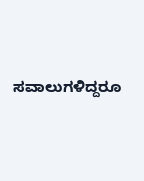ಸವಾಲುಗಳಿದ್ದರೂ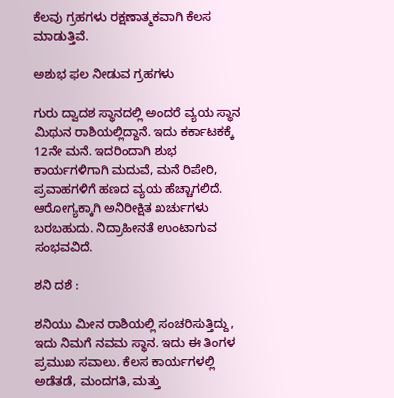ಕೆಲವು ಗ್ರಹಗಳು ರಕ್ಷಣಾತ್ಮಕವಾಗಿ ಕೆಲಸ ಮಾಡುತ್ತಿವೆ.

ಅಶುಭ ಫಲ ನೀಡುವ ಗ್ರಹಗಳು

ಗುರು ದ್ವಾದಶ ಸ್ಥಾನದಲ್ಲಿ ಅಂದರೆ ವ್ಯಯ ಸ್ಥಾನ ಮಿಥುನ ರಾಶಿಯಲ್ಲಿದ್ದಾನೆ. ಇದು ಕರ್ಕಾಟಕಕ್ಕೆ 12ನೇ ಮನೆ. ಇದರಿಂದಾಗಿ ಶುಭ ಕಾರ್ಯಗಳಿಗಾಗಿ ಮದುವೆ, ಮನೆ ರಿಪೇರಿ, ಪ್ರವಾಹಗಳಿಗೆ ಹಣದ ವ್ಯಯ ಹೆಚ್ಚಾಗಲಿದೆ. ಆರೋಗ್ಯಕ್ಕಾಗಿ ಅನಿರೀಕ್ಷಿತ ಖರ್ಚುಗಳು ಬರಬಹುದು. ನಿದ್ರಾಹೀನತೆ ಉಂಟಾಗುವ ಸಂಭವವಿದೆ.

ಶನಿ ದಶೆ :

ಶನಿಯು ಮೀನ ರಾಶಿಯಲ್ಲಿ ಸಂಚರಿಸುತ್ತಿದ್ದು, ಇದು ನಿಮಗೆ ನವಮ ಸ್ಥಾನ. ಇದು ಈ ತಿಂಗಳ ಪ್ರಮುಖ ಸವಾಲು. ಕೆಲಸ ಕಾರ್ಯಗಳಲ್ಲಿ ಅಡೆತಡೆ, ಮಂದಗತಿ, ಮತ್ತು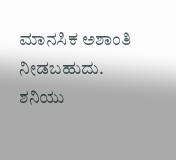ಮಾನಸಿಕ ಅಶಾಂತಿ ನೀಡಬಹುದು. ಶನಿಯು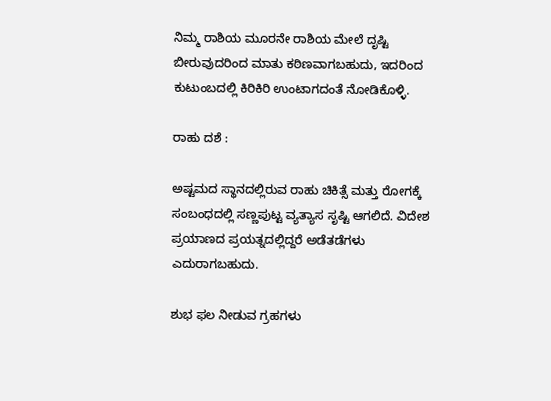ನಿಮ್ಮ ರಾಶಿಯ ಮೂರನೇ ರಾಶಿಯ ಮೇಲೆ ದೃಷ್ಟಿ ಬೀರುವುದರಿಂದ ಮಾತು ಕಠಿಣವಾಗಬಹುದು, ಇದರಿಂದ ಕುಟುಂಬದಲ್ಲಿ ಕಿರಿಕಿರಿ ಉಂಟಾಗದಂತೆ ನೋಡಿಕೊಳ್ಳಿ.

ರಾಹು ದಶೆ :

ಅಷ್ಟಮದ ಸ್ಥಾನದಲ್ಲಿರುವ ರಾಹು ಚಿಕಿತ್ಸೆ ಮತ್ತು ರೋಗಕ್ಕೆ ಸಂಬಂಧದಲ್ಲಿ ಸಣ್ಣಪುಟ್ಟ ವ್ಯತ್ಯಾಸ ಸೃಷ್ಟಿ ಆಗಲಿದೆ. ವಿದೇಶ ಪ್ರಯಾಣದ ಪ್ರಯತ್ನದಲ್ಲಿದ್ದರೆ ಅಡೆತಡೆಗಳು ಎದುರಾಗಬಹುದು.

ಶುಭ ಫಲ ನೀಡುವ ಗ್ರಹಗಳು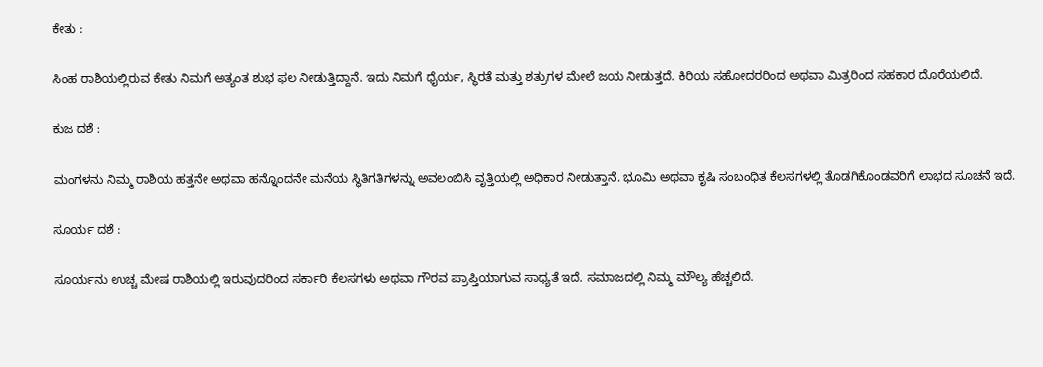ಕೇತು :

ಸಿಂಹ ರಾಶಿಯಲ್ಲಿರುವ ಕೇತು ನಿಮಗೆ ಅತ್ಯಂತ ಶುಭ ಫಲ ನೀಡುತ್ತಿದ್ದಾನೆ. ಇದು ನಿಮಗೆ ಧೈರ್ಯ, ಸ್ಥಿರತೆ ಮತ್ತು ಶತ್ರುಗಳ ಮೇಲೆ ಜಯ ನೀಡುತ್ತದೆ. ಕಿರಿಯ ಸಹೋದರರಿಂದ ಅಥವಾ ಮಿತ್ರರಿಂದ ಸಹಕಾರ ದೊರೆಯಲಿದೆ.

ಕುಜ ದಶೆ :

ಮಂಗಳನು ನಿಮ್ಮ ರಾಶಿಯ ಹತ್ತನೇ ಅಥವಾ ಹನ್ನೊಂದನೇ ಮನೆಯ ಸ್ಥಿತಿಗತಿಗಳನ್ನು ಅವಲಂಬಿಸಿ ವೃತ್ತಿಯಲ್ಲಿ ಅಧಿಕಾರ ನೀಡುತ್ತಾನೆ. ಭೂಮಿ ಅಥವಾ ಕೃಷಿ ಸಂಬಂಧಿತ ಕೆಲಸಗಳಲ್ಲಿ ತೊಡಗಿಕೊಂಡವರಿಗೆ ಲಾಭದ ಸೂಚನೆ ಇದೆ.

ಸೂರ್ಯ ದಶೆ :

ಸೂರ್ಯನು ಉಚ್ಚ ಮೇಷ ರಾಶಿಯಲ್ಲಿ ಇರುವುದರಿಂದ ಸರ್ಕಾರಿ ಕೆಲಸಗಳು ಅಥವಾ ಗೌರವ ಪ್ರಾಪ್ತಿಯಾಗುವ ಸಾಧ್ಯತೆ ಇದೆ. ಸಮಾಜದಲ್ಲಿ ನಿಮ್ಮ ಮೌಲ್ಯ ಹೆಚ್ಚಲಿದೆ.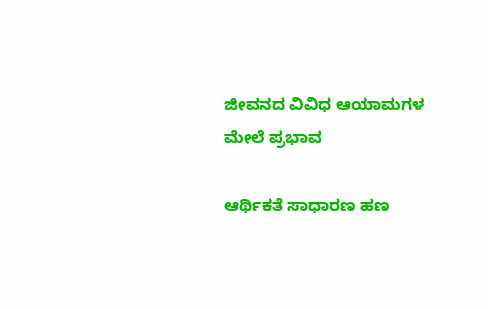ಜೀವನದ ವಿವಿಧ ಆಯಾಮಗಳ ಮೇಲೆ ಪ್ರಭಾವ

ಆರ್ಥಿಕತೆ ಸಾಧಾರಣ ಹಣ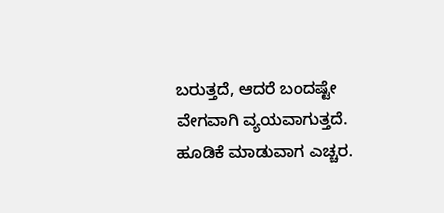ಬರುತ್ತದೆ, ಆದರೆ ಬಂದಷ್ಟೇ ವೇಗವಾಗಿ ವ್ಯಯವಾಗುತ್ತದೆ. ಹೂಡಿಕೆ ಮಾಡುವಾಗ ಎಚ್ಚರ.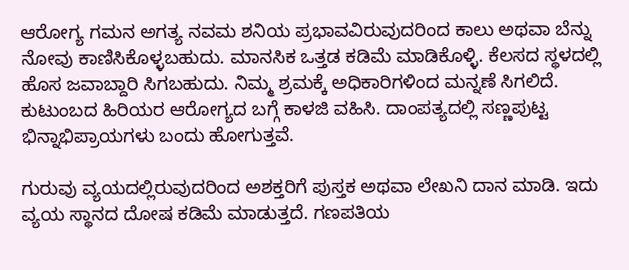ಆರೋಗ್ಯ ಗಮನ ಅಗತ್ಯ ನವಮ ಶನಿಯ ಪ್ರಭಾವವಿರುವುದರಿಂದ ಕಾಲು ಅಥವಾ ಬೆನ್ನು ನೋವು ಕಾಣಿಸಿಕೊಳ್ಳಬಹುದು. ಮಾನಸಿಕ ಒತ್ತಡ ಕಡಿಮೆ ಮಾಡಿಕೊಳ್ಳಿ. ಕೆಲಸದ ಸ್ಥಳದಲ್ಲಿ ಹೊಸ ಜವಾಬ್ದಾರಿ ಸಿಗಬಹುದು. ನಿಮ್ಮ ಶ್ರಮಕ್ಕೆ ಅಧಿಕಾರಿಗಳಿಂದ ಮನ್ನಣೆ ಸಿಗಲಿದೆ.
ಕುಟುಂಬದ ಹಿರಿಯರ ಆರೋಗ್ಯದ ಬಗ್ಗೆ ಕಾಳಜಿ ವಹಿಸಿ. ದಾಂಪತ್ಯದಲ್ಲಿ ಸಣ್ಣಪುಟ್ಟ ಭಿನ್ನಾಭಿಪ್ರಾಯಗಳು ಬಂದು ಹೋಗುತ್ತವೆ.

ಗುರುವು ವ್ಯಯದಲ್ಲಿರುವುದರಿಂದ ಅಶಕ್ತರಿಗೆ ಪುಸ್ತಕ ಅಥವಾ ಲೇಖನಿ ದಾನ ಮಾಡಿ. ಇದು ವ್ಯಯ ಸ್ಥಾನದ ದೋಷ ಕಡಿಮೆ ಮಾಡುತ್ತದೆ. ಗಣಪತಿಯ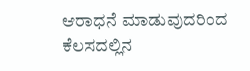ಆರಾಧನೆ ಮಾಡುವುದರಿಂದ ಕೆಲಸದಲ್ಲಿನ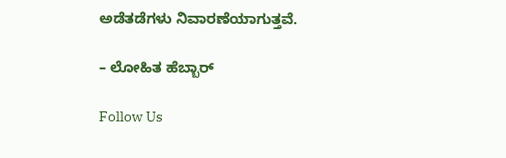ಅಡೆತಡೆಗಳು ನಿವಾರಣೆಯಾಗುತ್ತವೆ.

– ಲೋಹಿತ ಹೆಬ್ಬಾರ್

Follow Us